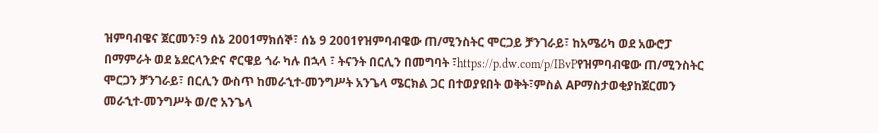ዝምባብዌና ጀርመን፣9 ሰኔ 2001ማክሰኞ፣ ሰኔ 9 2001የዝምባብዌው ጠ/ሚንስትር ሞርጋይ ቻንገራይ፣ ከአሜሪካ ወደ አውሮፓ በማምራት ወደ ኔደርላንድና ኖርዌይ ጎራ ካሉ በኋላ ፣ ትናንት በርሊን በመግባት ፣https://p.dw.com/p/IBvPየዝምባብዌው ጠ/ሚንስትር ሞርጋን ቻንገራይ፣ በርሊን ውስጥ ከመራኂተ-መንግሥት አንጌላ ሜርክል ጋር በተወያዩበት ወቅት፣ምስል APማስታወቂያከጀርመን መራኂተ-መንግሥት ወ/ሮ አንጌላ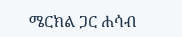ሜርክል ጋር ሐሳብ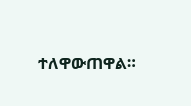ተለዋውጠዋል።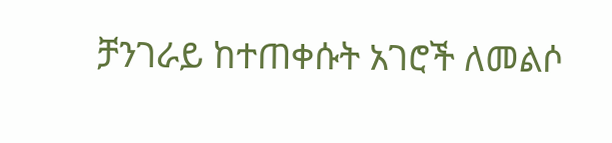ቻንገራይ ከተጠቀሱት አገሮች ለመልሶ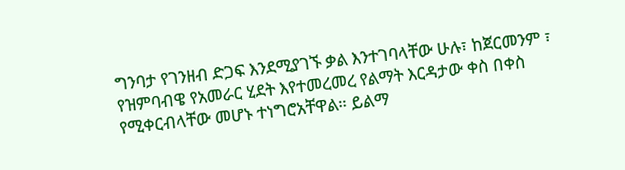ግንባታ የገንዘብ ድጋፍ እንደሚያገኙ ቃል እንተገባላቸው ሁሉ፣ ከጀርመንም ፣ የዝምባብዌ የአመራር ሂደት እየተመረመረ የልማት እርዳታው ቀስ በቀስ የሚቀርብላቸው መሆኑ ተነግሮአቸዋል። ይልማ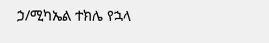ኃ/ሚካኤል ተክሌ የኋላ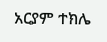አርያም ተክሌ